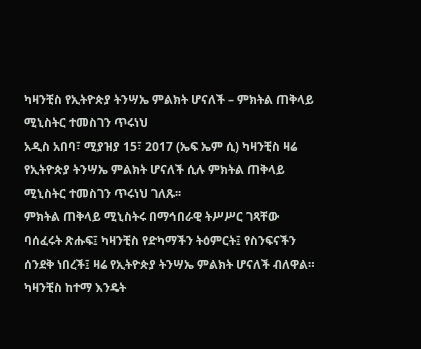ካዛንቺስ የኢትዮጵያ ትንሣኤ ምልክት ሆናለች – ምክትል ጠቅላይ ሚኒስትር ተመስገን ጥሩነህ
አዲስ አበባ፣ ሚያዝያ 15፣ 2017 (ኤፍ ኤም ሲ) ካዛንቺስ ዛሬ የኢትዮጵያ ትንሣኤ ምልክት ሆናለች ሲሉ ምክትል ጠቅላይ ሚኒስትር ተመስገን ጥሩነህ ገለጹ፡፡
ምክትል ጠቅላይ ሚኒስትሩ በማኅበራዊ ትሥሥር ገጻቸው ባሰፈሩት ጽሑፍ፤ ካዛንቺስ የድካማችን ትዕምርት፤ የስንፍናችን ሰንደቅ ነበረች፤ ዛሬ የኢትዮጵያ ትንሣኤ ምልክት ሆናለች ብለዋል።
ካዛንቺስ ከተማ እንዴት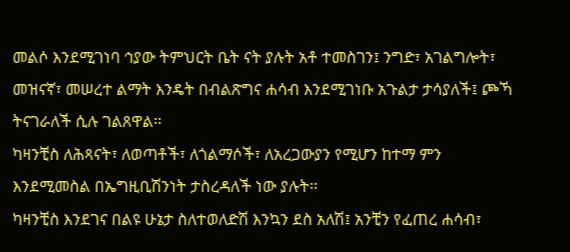መልሶ እንደሚገነባ ኅያው ትምህርት ቤት ናት ያሉት አቶ ተመስገን፤ ንግድ፣ አገልግሎት፣ መዝናኛ፣ መሠረተ ልማት እንዴት በብልጽግና ሐሳብ እንደሚገነቡ አጉልታ ታሳያለች፤ ጮኻ ትናገራለች ሲሉ ገልጸዋል፡፡
ካዛንቺስ ለሕጻናት፣ ለወጣቶች፣ ለጎልማሶች፣ ለአረጋውያን የሚሆን ከተማ ምን እንደሚመስል በኤግዚቢሽንነት ታስረዳለች ነው ያሉት፡፡
ካዛንቺስ እንደገና በልዩ ሁኔታ ስለተወለድሽ እንኳን ደስ አለሽ፤ አንቺን የፈጠረ ሐሳብ፣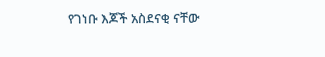የገነቡ እጆች አስደናቂ ናቸው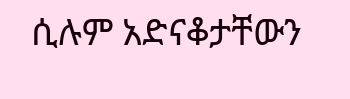ሲሉም አድናቆታቸውን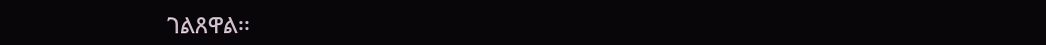ገልጸዋል፡፡